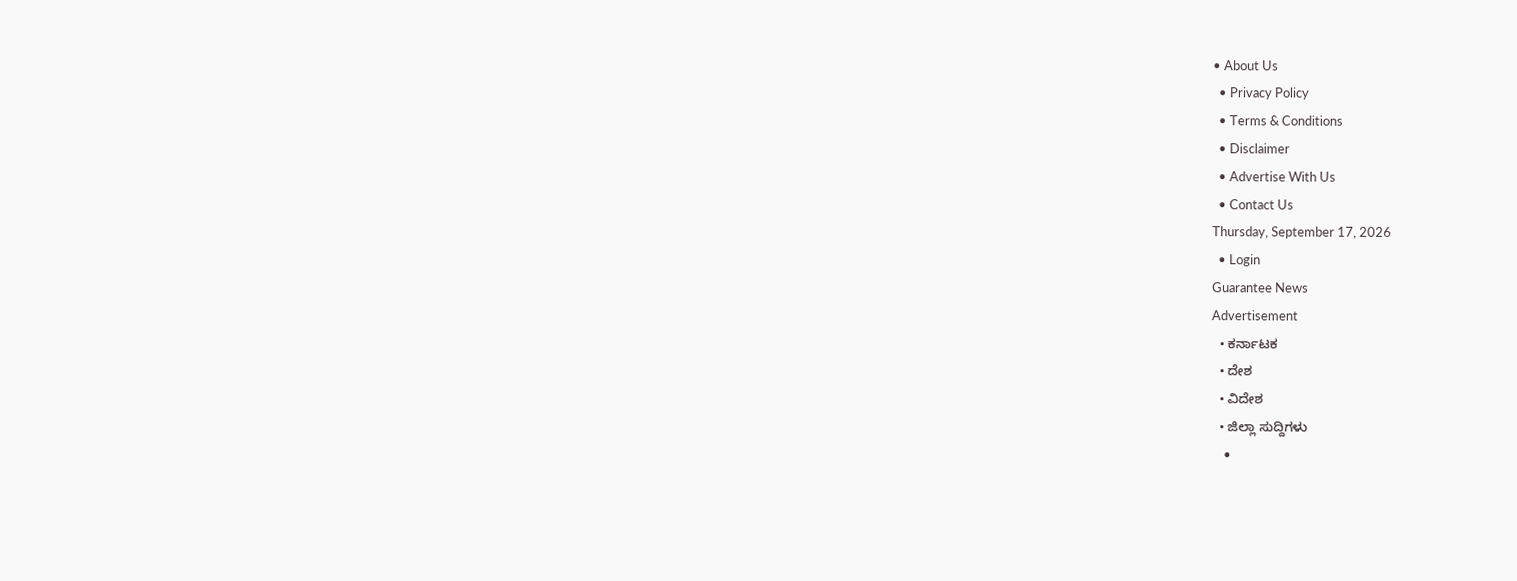• About Us
  • Privacy Policy
  • Terms & Conditions
  • Disclaimer
  • Advertise With Us
  • Contact Us
Thursday, September 17, 2026
  • Login
Guarantee News
Advertisement
  • ಕರ್ನಾಟಕ
  • ದೇಶ
  • ವಿದೇಶ
  • ಜಿಲ್ಲಾ ಸುದ್ದಿಗಳು
    •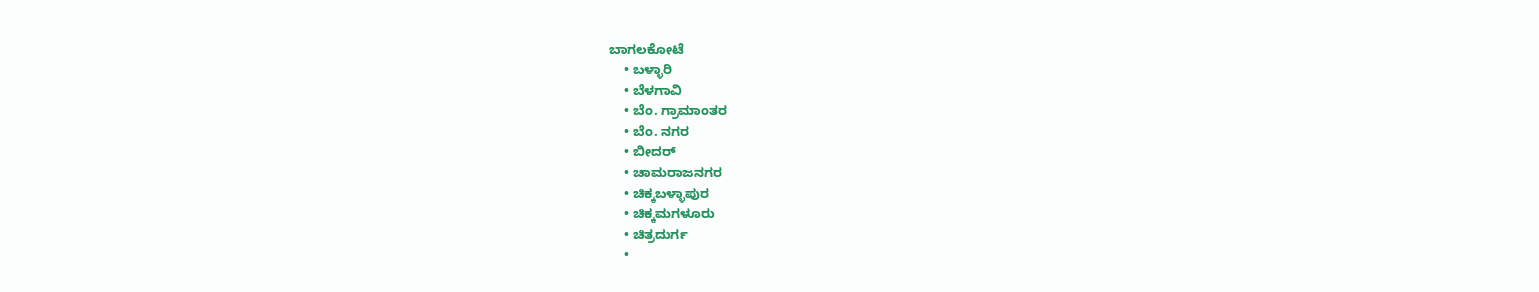ಬಾಗಲಕೋಟೆ
    • ಬಳ್ಳಾರಿ
    • ಬೆಳಗಾವಿ
    • ಬೆಂ. ಗ್ರಾಮಾಂತರ
    • ಬೆಂ. ನಗರ
    • ಬೀದರ್
    • ಚಾಮರಾಜನಗರ
    • ಚಿಕ್ಕಬಳ್ಳಾಪುರ
    • ಚಿಕ್ಕಮಗಳೂರು
    • ಚಿತ್ರದುರ್ಗ
    •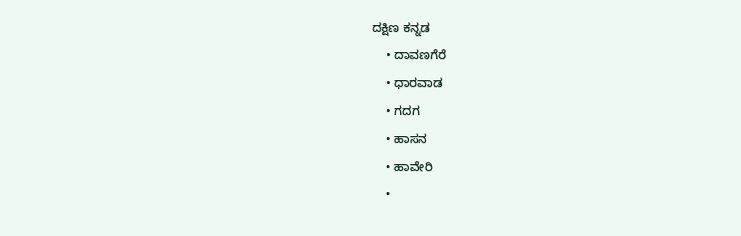ದಕ್ಷಿಣ ಕನ್ನಡ
    • ದಾವಣಗೆರೆ
    • ಧಾರವಾಡ
    • ಗದಗ
    • ಹಾಸನ
    • ಹಾವೇರಿ
    •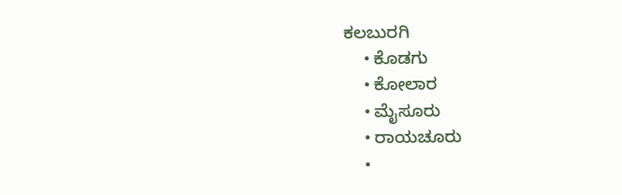ಕಲಬುರಗಿ
    • ಕೊಡಗು
    • ಕೋಲಾರ
    • ಮೈಸೂರು
    • ರಾಯಚೂರು
    •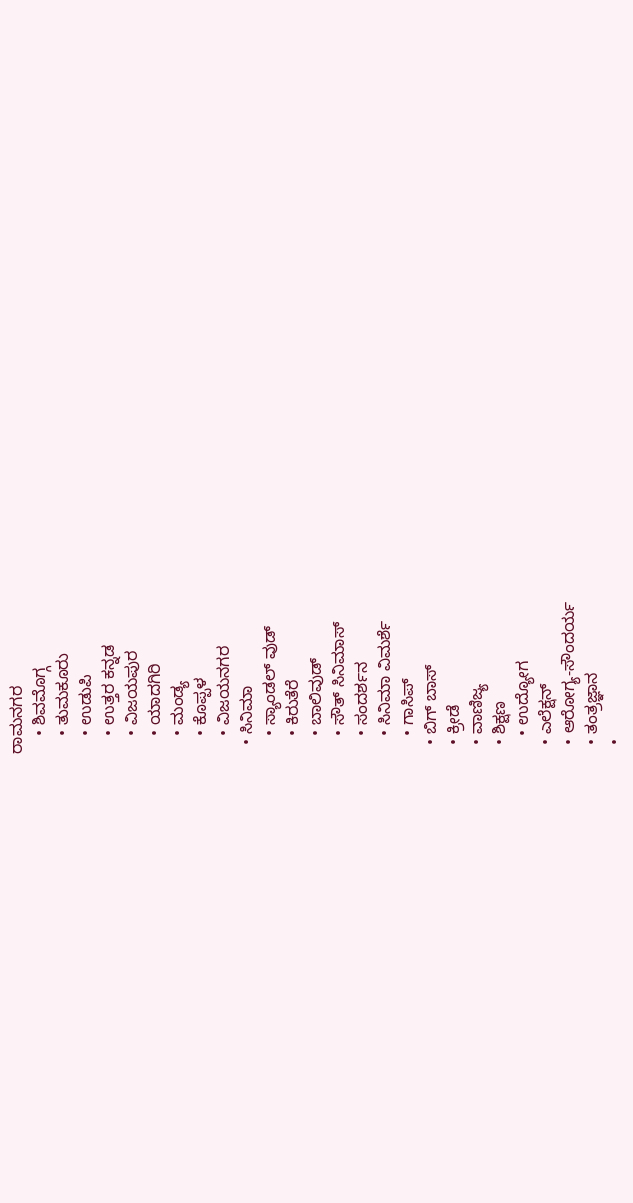ರಾಮನಗರ
    • ಶಿವಮೊಗ್ಗ
    • ತುಮಕೂರು
    • ಉಡುಪಿ
    • ಉತ್ತರ ಕನ್ನಡ
    • ವಿಜಯಪುರ
    • ಯಾದಗಿರಿ
    • ಮಂಡ್ಯ
    • ಕೊಪ್ಪಳ
    • ವಿಜಯನಗರ
  • ಸಿನಿಮಾ
    • ಸ್ಯಾಂಡಲ್ ವುಡ್
    • ಕಿರುತೆರೆ
    • ಬಾಲಿವುಡ್
    • ಸೌತ್ ಸಿನಿಮಾಸ್
    • ಸಂದರ್ಶನ
    • ಸಿನಿಮಾ ವಿಮರ್ಶೆ
    • ಗಾಸಿಪ್
  • ಬಿಗ್ ಬಾಸ್
  • ಕ್ರೀಡೆ
  • ವಾಣಿಜ್ಯ
  • ಶಿಕ್ಷಣ
    • ಉದ್ಯೋಗ
  • ಎಲೆಕ್ಷನ್
  • ಆರೋಗ್ಯ-ಸೌಂದರ್ಯ
  • ತಂತ್ರಜ್ಞಾನ
  •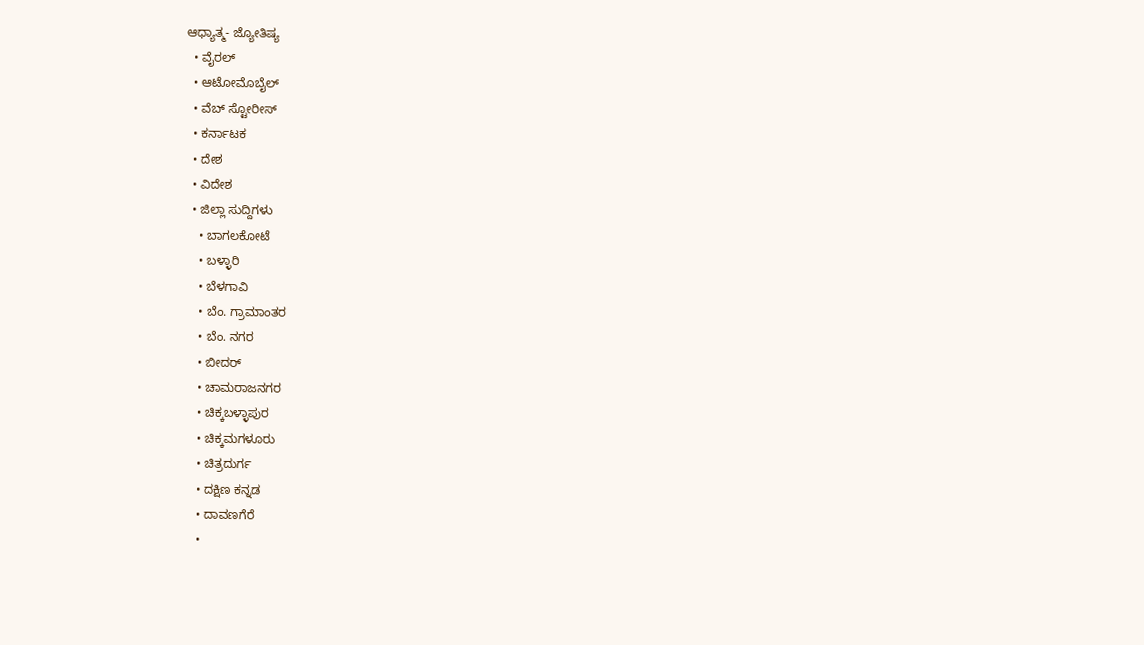ಆಧ್ಯಾತ್ಮ- ಜ್ಯೋತಿಷ್ಯ
  • ವೈರಲ್
  • ಆಟೋಮೊಬೈಲ್
  • ವೆಬ್ ಸ್ಟೋರೀಸ್
  • ಕರ್ನಾಟಕ
  • ದೇಶ
  • ವಿದೇಶ
  • ಜಿಲ್ಲಾ ಸುದ್ದಿಗಳು
    • ಬಾಗಲಕೋಟೆ
    • ಬಳ್ಳಾರಿ
    • ಬೆಳಗಾವಿ
    • ಬೆಂ. ಗ್ರಾಮಾಂತರ
    • ಬೆಂ. ನಗರ
    • ಬೀದರ್
    • ಚಾಮರಾಜನಗರ
    • ಚಿಕ್ಕಬಳ್ಳಾಪುರ
    • ಚಿಕ್ಕಮಗಳೂರು
    • ಚಿತ್ರದುರ್ಗ
    • ದಕ್ಷಿಣ ಕನ್ನಡ
    • ದಾವಣಗೆರೆ
    •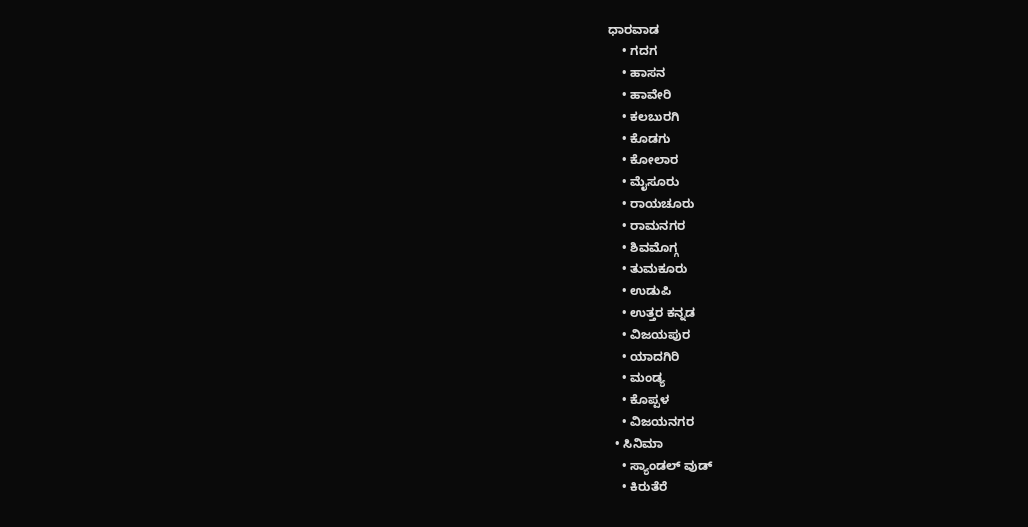ಧಾರವಾಡ
    • ಗದಗ
    • ಹಾಸನ
    • ಹಾವೇರಿ
    • ಕಲಬುರಗಿ
    • ಕೊಡಗು
    • ಕೋಲಾರ
    • ಮೈಸೂರು
    • ರಾಯಚೂರು
    • ರಾಮನಗರ
    • ಶಿವಮೊಗ್ಗ
    • ತುಮಕೂರು
    • ಉಡುಪಿ
    • ಉತ್ತರ ಕನ್ನಡ
    • ವಿಜಯಪುರ
    • ಯಾದಗಿರಿ
    • ಮಂಡ್ಯ
    • ಕೊಪ್ಪಳ
    • ವಿಜಯನಗರ
  • ಸಿನಿಮಾ
    • ಸ್ಯಾಂಡಲ್ ವುಡ್
    • ಕಿರುತೆರೆ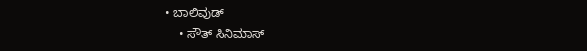• ಬಾಲಿವುಡ್
    • ಸೌತ್ ಸಿನಿಮಾಸ್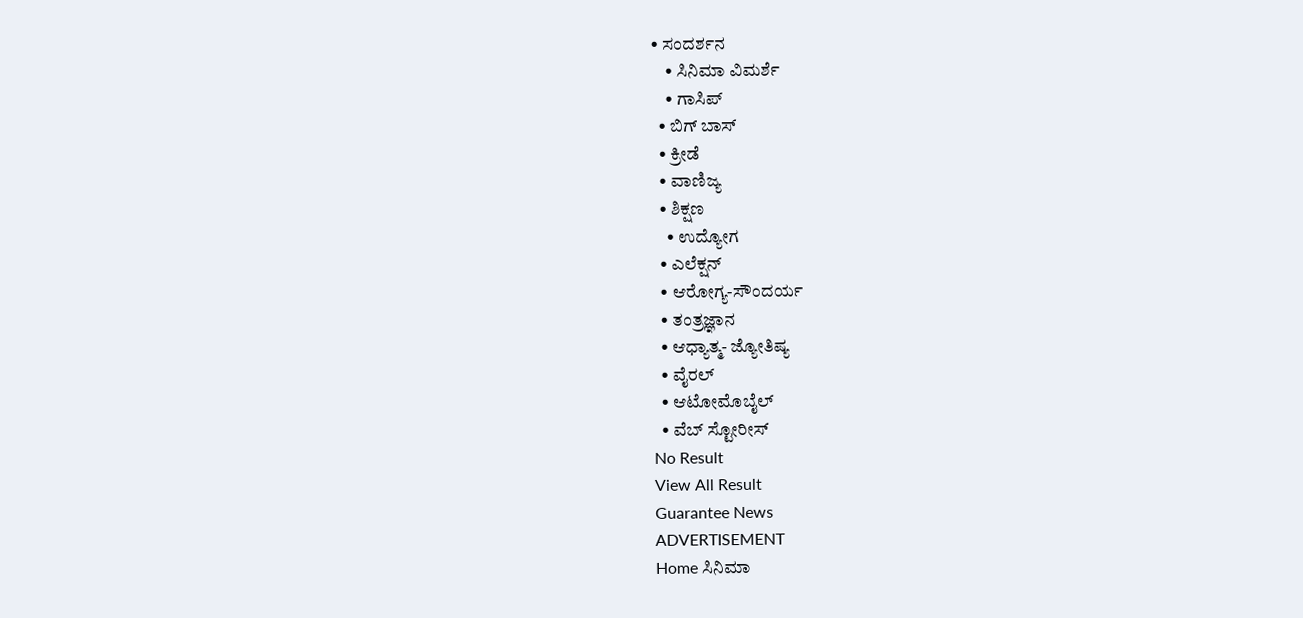• ಸಂದರ್ಶನ
    • ಸಿನಿಮಾ ವಿಮರ್ಶೆ
    • ಗಾಸಿಪ್
  • ಬಿಗ್ ಬಾಸ್
  • ಕ್ರೀಡೆ
  • ವಾಣಿಜ್ಯ
  • ಶಿಕ್ಷಣ
    • ಉದ್ಯೋಗ
  • ಎಲೆಕ್ಷನ್
  • ಆರೋಗ್ಯ-ಸೌಂದರ್ಯ
  • ತಂತ್ರಜ್ಞಾನ
  • ಆಧ್ಯಾತ್ಮ- ಜ್ಯೋತಿಷ್ಯ
  • ವೈರಲ್
  • ಆಟೋಮೊಬೈಲ್
  • ವೆಬ್ ಸ್ಟೋರೀಸ್
No Result
View All Result
Guarantee News
ADVERTISEMENT
Home ಸಿನಿಮಾ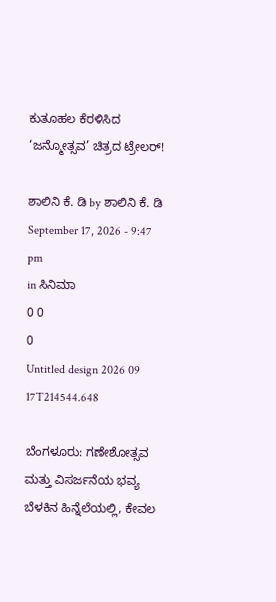ಕುತೂಹಲ ಕೆರಳಿಸಿದ ‘ಜನ್ಮೋತ್ಸವ’ ಚಿತ್ರದ ಟ್ರೇಲರ್!

ಶಾಲಿನಿ ಕೆ. ಡಿ by ಶಾಲಿನಿ ಕೆ. ಡಿ
September 17, 2026 - 9:47 pm
in ಸಿನಿಮಾ
0 0
0
Untitled design 2026 09 17T214544.648

ಬೆಂಗಳೂರು: ಗಣೇಶೋತ್ಸವ ಮತ್ತು ವಿಸರ್ಜನೆಯ ಭವ್ಯ ಬೆಳಕಿನ ಹಿನ್ನೆಲೆಯಲ್ಲಿ, ಕೇವಲ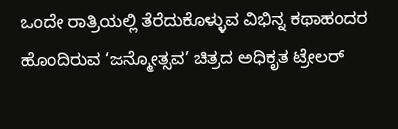ಒಂದೇ ರಾತ್ರಿಯಲ್ಲಿ ತೆರೆದುಕೊಳ್ಳುವ ವಿಭಿನ್ನ ಕಥಾಹಂದರ ಹೊಂದಿರುವ ‘ಜನ್ಮೋತ್ಸವ’ ಚಿತ್ರದ ಅಧಿಕೃತ ಟ್ರೇಲರ್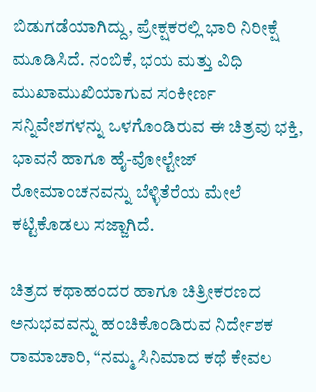ಬಿಡುಗಡೆಯಾಗಿದ್ದು, ಪ್ರೇಕ್ಷಕರಲ್ಲಿ ಭಾರಿ ನಿರೀಕ್ಷೆ ಮೂಡಿಸಿದೆ. ನಂಬಿಕೆ, ಭಯ ಮತ್ತು ವಿಧಿ ಮುಖಾಮುಖಿಯಾಗುವ ಸಂಕೀರ್ಣ ಸನ್ನಿವೇಶಗಳನ್ನು ಒಳಗೊಂಡಿರುವ ಈ ಚಿತ್ರವು ಭಕ್ತಿ, ಭಾವನೆ ಹಾಗೂ ಹೈ-ವೋಲ್ಟೇಜ್ ರೋಮಾಂಚನವನ್ನು ಬೆಳ್ಳಿತೆರೆಯ ಮೇಲೆ ಕಟ್ಟಿಕೊಡಲು ಸಜ್ಜಾಗಿದೆ.

ಚಿತ್ರದ ಕಥಾಹಂದರ ಹಾಗೂ ಚಿತ್ರೀಕರಣದ ಅನುಭವವನ್ನು ಹಂಚಿಕೊಂಡಿರುವ ನಿರ್ದೇಶಕ ರಾಮಾಚಾರಿ, “ನಮ್ಮ ಸಿನಿಮಾದ ಕಥೆ ಕೇವಲ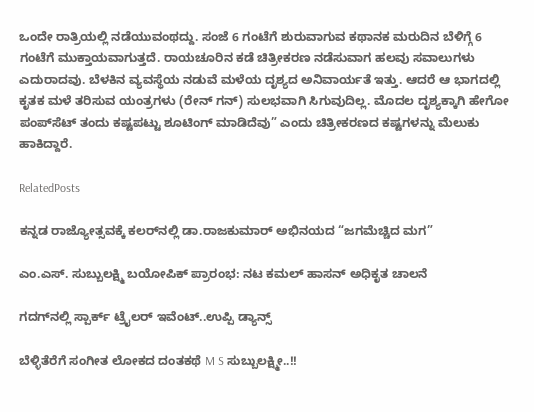ಒಂದೇ ರಾತ್ರಿಯಲ್ಲಿ ನಡೆಯುವಂಥದ್ದು. ಸಂಜೆ 6 ಗಂಟೆಗೆ ಶುರುವಾಗುವ ಕಥಾನಕ ಮರುದಿನ ಬೆಳಿಗ್ಗೆ 6 ಗಂಟೆಗೆ ಮುಕ್ತಾಯವಾಗುತ್ತದೆ. ರಾಯಚೂರಿನ ಕಡೆ ಚಿತ್ರೀಕರಣ ನಡೆಸುವಾಗ ಹಲವು ಸವಾಲುಗಳು ಎದುರಾದವು. ಬೆಳಕಿನ ವ್ಯವಸ್ಥೆಯ ನಡುವೆ ಮಳೆಯ ದೃಶ್ಯದ ಅನಿವಾರ್ಯತೆ ಇತ್ತು. ಆದರೆ ಆ ಭಾಗದಲ್ಲಿ ಕೃತಕ ಮಳೆ ತರಿಸುವ ಯಂತ್ರಗಳು (ರೇನ್ ಗನ್) ಸುಲಭವಾಗಿ ಸಿಗುವುದಿಲ್ಲ. ಮೊದಲ ದೃಶ್ಯಕ್ಕಾಗಿ ಹೇಗೋ ಪಂಪ್‌ಸೆಟ್ ತಂದು ಕಷ್ಟಪಟ್ಟು ಶೂಟಿಂಗ್ ಮಾಡಿದೆವು” ಎಂದು ಚಿತ್ರೀಕರಣದ ಕಷ್ಟಗಳನ್ನು ಮೆಲುಕು ಹಾಕಿದ್ದಾರೆ.

RelatedPosts

ಕನ್ನಡ ರಾಜ್ಯೋತ್ಸವಕ್ಕೆ ಕಲರ್‌‌ನಲ್ಲಿ ಡಾ.ರಾಜಕುಮಾರ್ ಅಭಿನಯದ “ಜಗಮೆಚ್ಚಿದ ಮಗ”

ಎಂ.ಎಸ್. ಸುಬ್ಬುಲಕ್ಷ್ಮಿ ಬಯೋಪಿಕ್‍ ಪ್ರಾರಂಭ: ನಟ ಕಮಲ್‍ ಹಾಸನ್‍ ಅಧಿಕೃತ ಚಾಲನೆ

ಗದಗ್‌‌‌ನಲ್ಲಿ ಸ್ಪಾರ್ಕ್ ಟ್ರೈಲರ್ ಇವೆಂಟ್..ಉಪ್ಪಿ ಡ್ಯಾನ್ಸ್

ಬೆಳ್ಳಿತೆರೆಗೆ ಸಂಗೀತ ಲೋಕದ ದಂತಕಥೆ M S ಸುಬ್ಬುಲಕ್ಷ್ಮೀ..!!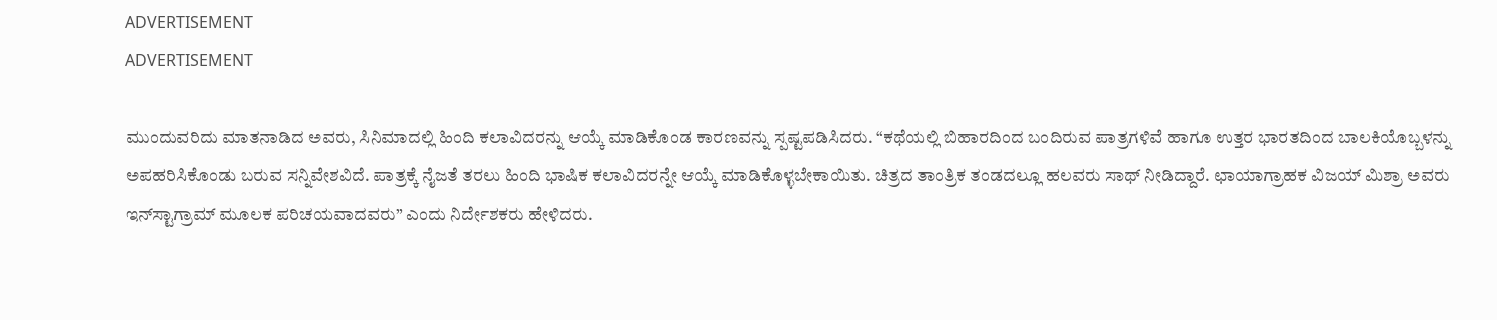ADVERTISEMENT
ADVERTISEMENT

ಮುಂದುವರಿದು ಮಾತನಾಡಿದ ಅವರು, ಸಿನಿಮಾದಲ್ಲಿ ಹಿಂದಿ ಕಲಾವಿದರನ್ನು ಆಯ್ಕೆ ಮಾಡಿಕೊಂಡ ಕಾರಣವನ್ನು ಸ್ಪಷ್ಟಪಡಿಸಿದರು. “ಕಥೆಯಲ್ಲಿ ಬಿಹಾರದಿಂದ ಬಂದಿರುವ ಪಾತ್ರಗಳಿವೆ ಹಾಗೂ ಉತ್ತರ ಭಾರತದಿಂದ ಬಾಲಕಿಯೊಬ್ಬಳನ್ನು ಅಪಹರಿಸಿಕೊಂಡು ಬರುವ ಸನ್ನಿವೇಶವಿದೆ. ಪಾತ್ರಕ್ಕೆ ನೈಜತೆ ತರಲು ಹಿಂದಿ ಭಾಷಿಕ ಕಲಾವಿದರನ್ನೇ ಆಯ್ಕೆ ಮಾಡಿಕೊಳ್ಳಬೇಕಾಯಿತು. ಚಿತ್ರದ ತಾಂತ್ರಿಕ ತಂಡದಲ್ಲೂ ಹಲವರು ಸಾಥ್ ನೀಡಿದ್ದಾರೆ. ಛಾಯಾಗ್ರಾಹಕ ವಿಜಯ್ ಮಿಶ್ರಾ ಅವರು ಇನ್‌ಸ್ಟಾಗ್ರಾಮ್ ಮೂಲಕ ಪರಿಚಯವಾದವರು” ಎಂದು ನಿರ್ದೇಶಕರು ಹೇಳಿದರು.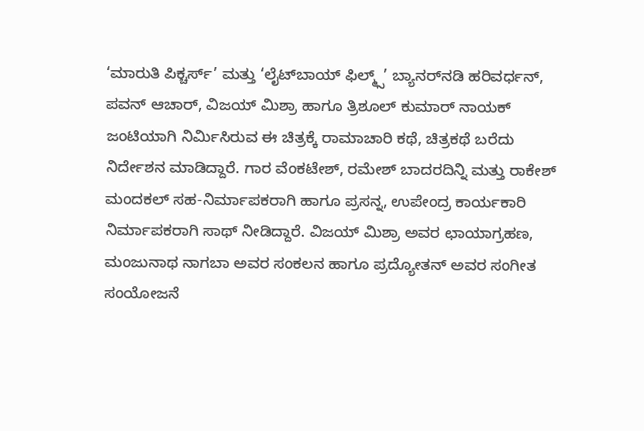‘ಮಾರುತಿ ಪಿಕ್ಚರ್ಸ್’ ಮತ್ತು ‘ಲೈಟ್‌ಬಾಯ್ ಫಿಲ್ಮ್ಸ್’ ಬ್ಯಾನರ್‌ನಡಿ ಹರಿವರ್ಧನ್, ಪವನ್ ಆಚಾರ್, ವಿಜಯ್ ಮಿಶ್ರಾ ಹಾಗೂ ತ್ರಿಶೂಲ್ ಕುಮಾರ್ ನಾಯಕ್ ಜಂಟಿಯಾಗಿ ನಿರ್ಮಿಸಿರುವ ಈ ಚಿತ್ರಕ್ಕೆ ರಾಮಾಚಾರಿ ಕಥೆ, ಚಿತ್ರಕಥೆ ಬರೆದು ನಿರ್ದೇಶನ ಮಾಡಿದ್ದಾರೆ. ಗಾರ ವೆಂಕಟೇಶ್, ರಮೇಶ್ ಬಾದರದಿನ್ನಿ ಮತ್ತು ರಾಕೇಶ್ ಮಂದಕಲ್ ಸಹ-ನಿರ್ಮಾಪಕರಾಗಿ ಹಾಗೂ ಪ್ರಸನ್ನ, ಉಪೇಂದ್ರ ಕಾರ್ಯಕಾರಿ ನಿರ್ಮಾಪಕರಾಗಿ ಸಾಥ್ ನೀಡಿದ್ದಾರೆ. ವಿಜಯ್ ಮಿಶ್ರಾ ಅವರ ಛಾಯಾಗ್ರಹಣ, ಮಂಜುನಾಥ ನಾಗಬಾ ಅವರ ಸಂಕಲನ ಹಾಗೂ ಪ್ರದ್ಯೋತನ್ ಅವರ ಸಂಗೀತ ಸಂಯೋಜನೆ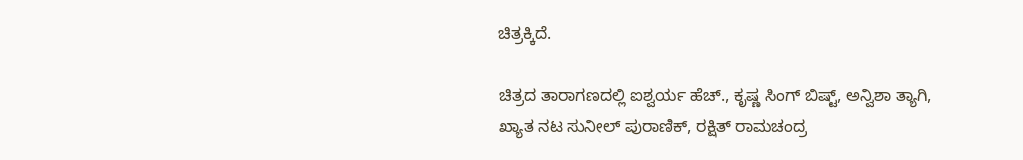ಚಿತ್ರಕ್ಕಿದೆ.

ಚಿತ್ರದ ತಾರಾಗಣದಲ್ಲಿ ಐಶ್ವರ್ಯ ಹೆಚ್., ಕೃಷ್ಣ ಸಿಂಗ್ ಬಿಷ್ಟ್, ಅನ್ವಿಶಾ ತ್ಯಾಗಿ, ಖ್ಯಾತ ನಟ ಸುನೀಲ್ ಪುರಾಣಿಕ್, ರಕ್ಷಿತ್ ರಾಮಚಂದ್ರ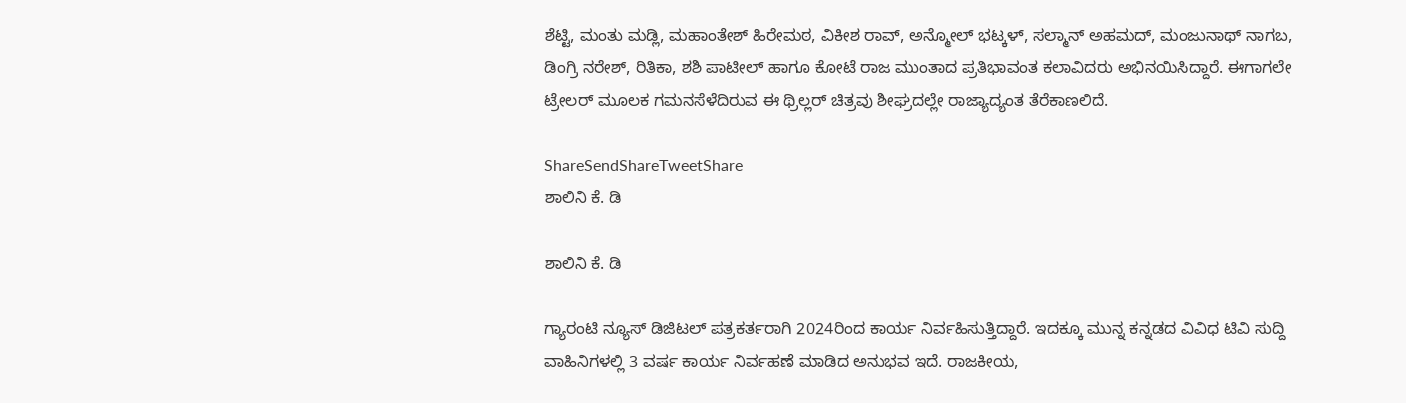ಶೆಟ್ಟಿ, ಮಂತು ಮಡ್ಲಿ, ಮಹಾಂತೇಶ್ ಹಿರೇಮಠ, ವಿಕೀಶ ರಾವ್, ಅನ್ಮೋಲ್ ಭಟ್ಕಳ್, ಸಲ್ಮಾನ್ ಅಹಮದ್, ಮಂಜುನಾಥ್ ನಾಗಬ, ಡಿಂಗ್ರಿ ನರೇಶ್, ರಿತಿಕಾ, ಶಶಿ ಪಾಟೀಲ್ ಹಾಗೂ ಕೋಟೆ ರಾಜ ಮುಂತಾದ ಪ್ರತಿಭಾವಂತ ಕಲಾವಿದರು ಅಭಿನಯಿಸಿದ್ದಾರೆ. ಈಗಾಗಲೇ ಟ್ರೇಲರ್ ಮೂಲಕ ಗಮನಸೆಳೆದಿರುವ ಈ ಥ್ರಿಲ್ಲರ್ ಚಿತ್ರವು ಶೀಘ್ರದಲ್ಲೇ ರಾಜ್ಯಾದ್ಯಂತ ತೆರೆಕಾಣಲಿದೆ.

ShareSendShareTweetShare
ಶಾಲಿನಿ ಕೆ. ಡಿ

ಶಾಲಿನಿ ಕೆ. ಡಿ

ಗ್ಯಾರಂಟಿ ನ್ಯೂಸ್ ಡಿಜಿಟಲ್ ಪತ್ರಕರ್ತರಾಗಿ 2024ರಿಂದ ಕಾರ್ಯ ನಿರ್ವಹಿಸುತ್ತಿದ್ದಾರೆ. ಇದಕ್ಕೂ ಮುನ್ನ ಕನ್ನಡದ ವಿವಿಧ ಟಿವಿ ಸುದ್ದಿ ವಾಹಿನಿಗಳಲ್ಲಿ 3 ವರ್ಷ ಕಾರ್ಯ ನಿರ್ವಹಣೆ ಮಾಡಿದ ಅನುಭವ ಇದೆ. ರಾಜಕೀಯ,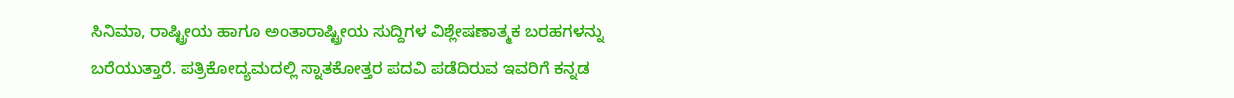ಸಿನಿಮಾ, ರಾಷ್ಟ್ರೀಯ ಹಾಗೂ ಅಂತಾರಾಷ್ಟ್ರೀಯ ಸುದ್ದಿಗಳ ವಿಶ್ಲೇಷಣಾತ್ಮಕ ಬರಹಗಳನ್ನು ಬರೆಯುತ್ತಾರೆ. ಪತ್ರಿಕೋದ್ಯಮದಲ್ಲಿ ಸ್ನಾತಕೋತ್ತರ ಪದವಿ ಪಡೆದಿರುವ ಇವರಿಗೆ ಕನ್ನಡ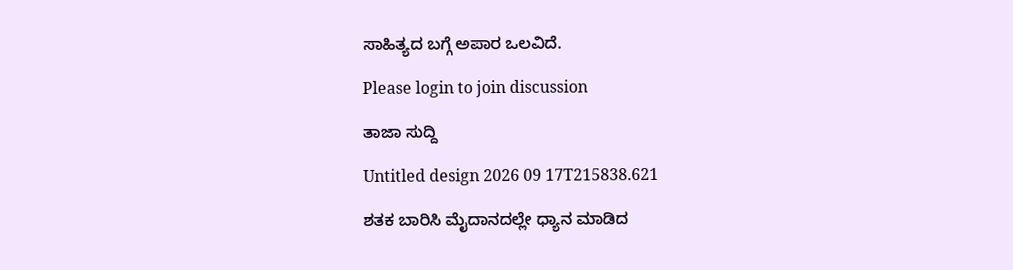ಸಾಹಿತ್ಯದ ಬಗ್ಗೆ ಅಪಾರ ಒಲವಿದೆ.

Please login to join discussion

ತಾಜಾ ಸುದ್ದಿ

Untitled design 2026 09 17T215838.621

ಶತಕ ಬಾರಿಸಿ ಮೈದಾನದಲ್ಲೇ ಧ್ಯಾನ ಮಾಡಿದ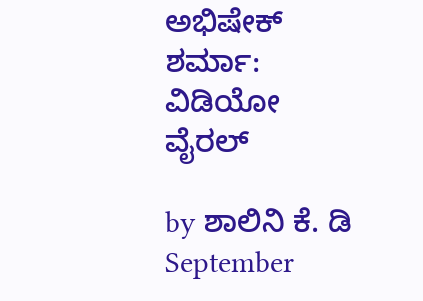ಅಭಿಷೇಕ್ ಶರ್ಮಾ: ವಿಡಿಯೋ ವೈರಲ್

by ಶಾಲಿನಿ ಕೆ. ಡಿ
September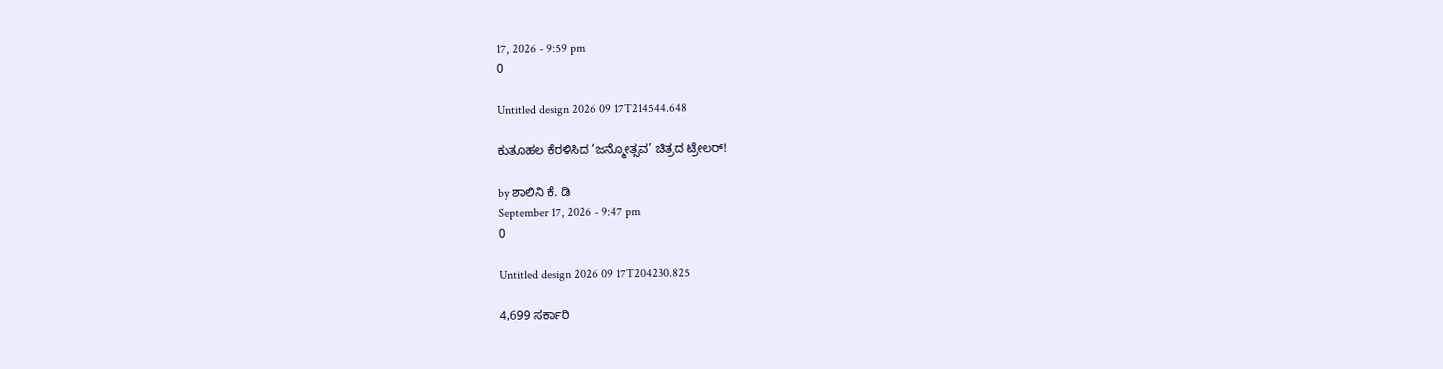17, 2026 - 9:59 pm
0

Untitled design 2026 09 17T214544.648

ಕುತೂಹಲ ಕೆರಳಿಸಿದ ‘ಜನ್ಮೋತ್ಸವ’ ಚಿತ್ರದ ಟ್ರೇಲರ್!

by ಶಾಲಿನಿ ಕೆ. ಡಿ
September 17, 2026 - 9:47 pm
0

Untitled design 2026 09 17T204230.825

4,699 ಸರ್ಕಾರಿ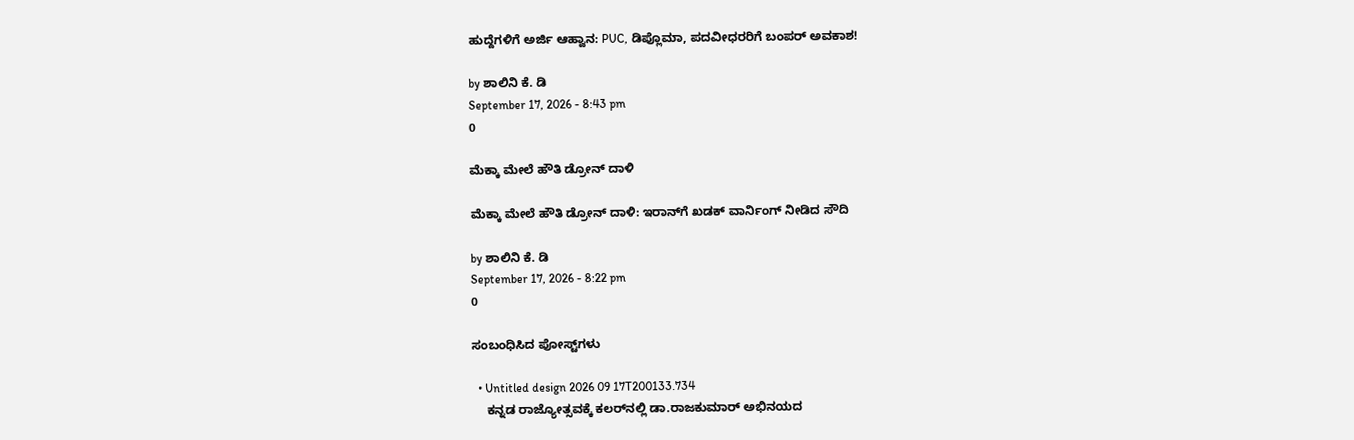ಹುದ್ದೆಗಳಿಗೆ ಅರ್ಜಿ ಆಹ್ವಾನ: PUC, ಡಿಪ್ಲೊಮಾ, ಪದವೀಧರರಿಗೆ ಬಂಪರ್ ಅವಕಾಶ!

by ಶಾಲಿನಿ ಕೆ. ಡಿ
September 17, 2026 - 8:43 pm
0

ಮೆಕ್ಕಾ ಮೇಲೆ ಹೌತಿ ಡ್ರೋನ್ ದಾಳಿ

ಮೆಕ್ಕಾ ಮೇಲೆ ಹೌತಿ ಡ್ರೋನ್ ದಾಳಿ: ಇರಾನ್‌ಗೆ ಖಡಕ್ ವಾರ್ನಿಂಗ್ ನೀಡಿದ ಸೌದಿ

by ಶಾಲಿನಿ ಕೆ. ಡಿ
September 17, 2026 - 8:22 pm
0

ಸಂಬಂಧಿಸಿದ ಪೋಸ್ಟ್‌ಗಳು

  • Untitled design 2026 09 17T200133.734
    ಕನ್ನಡ ರಾಜ್ಯೋತ್ಸವಕ್ಕೆ ಕಲರ್‌‌ನಲ್ಲಿ ಡಾ.ರಾಜಕುಮಾರ್ ಅಭಿನಯದ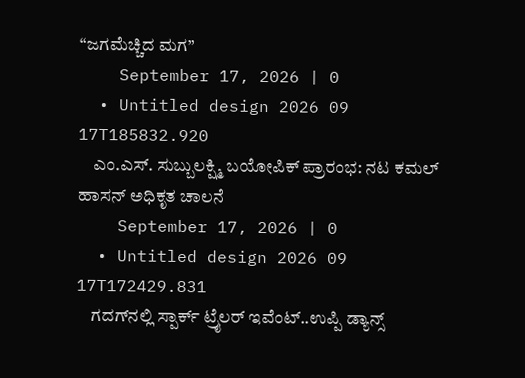“ಜಗಮೆಚ್ಚಿದ ಮಗ”
    September 17, 2026 | 0
  • Untitled design 2026 09 17T185832.920
    ಎಂ.ಎಸ್. ಸುಬ್ಬುಲಕ್ಷ್ಮಿ ಬಯೋಪಿಕ್‍ ಪ್ರಾರಂಭ: ನಟ ಕಮಲ್‍ ಹಾಸನ್‍ ಅಧಿಕೃತ ಚಾಲನೆ
    September 17, 2026 | 0
  • Untitled design 2026 09 17T172429.831
    ಗದಗ್‌‌‌ನಲ್ಲಿ ಸ್ಪಾರ್ಕ್ ಟ್ರೈಲರ್ ಇವೆಂಟ್..ಉಪ್ಪಿ ಡ್ಯಾನ್ಸ್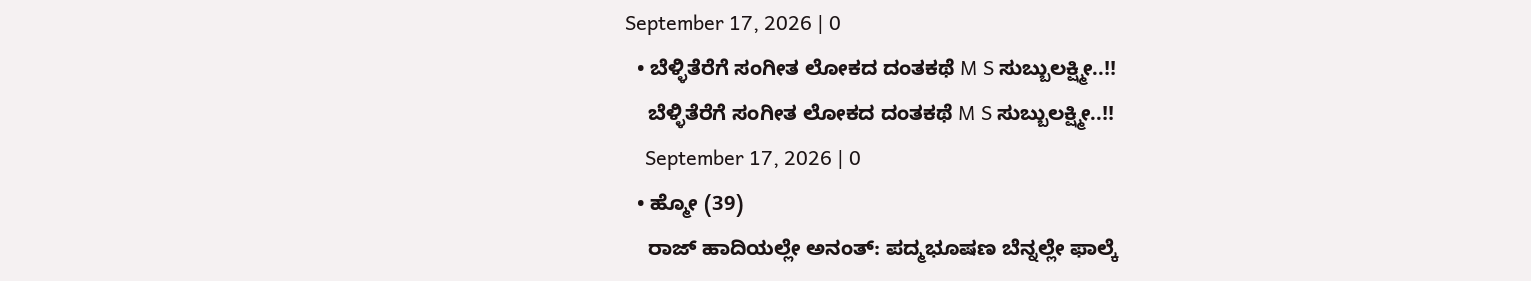September 17, 2026 | 0
  • ಬೆಳ್ಳಿತೆರೆಗೆ ಸಂಗೀತ ಲೋಕದ ದಂತಕಥೆ M S ಸುಬ್ಬುಲಕ್ಷ್ಮೀ..!!
    ಬೆಳ್ಳಿತೆರೆಗೆ ಸಂಗೀತ ಲೋಕದ ದಂತಕಥೆ M S ಸುಬ್ಬುಲಕ್ಷ್ಮೀ..!!
    September 17, 2026 | 0
  • ಹ್ಮೋ (39)
    ರಾಜ್ ಹಾದಿಯಲ್ಲೇ ಅನಂತ್: ಪದ್ಮಭೂಷಣ ಬೆನ್ನಲ್ಲೇ ಫಾಲ್ಕೆ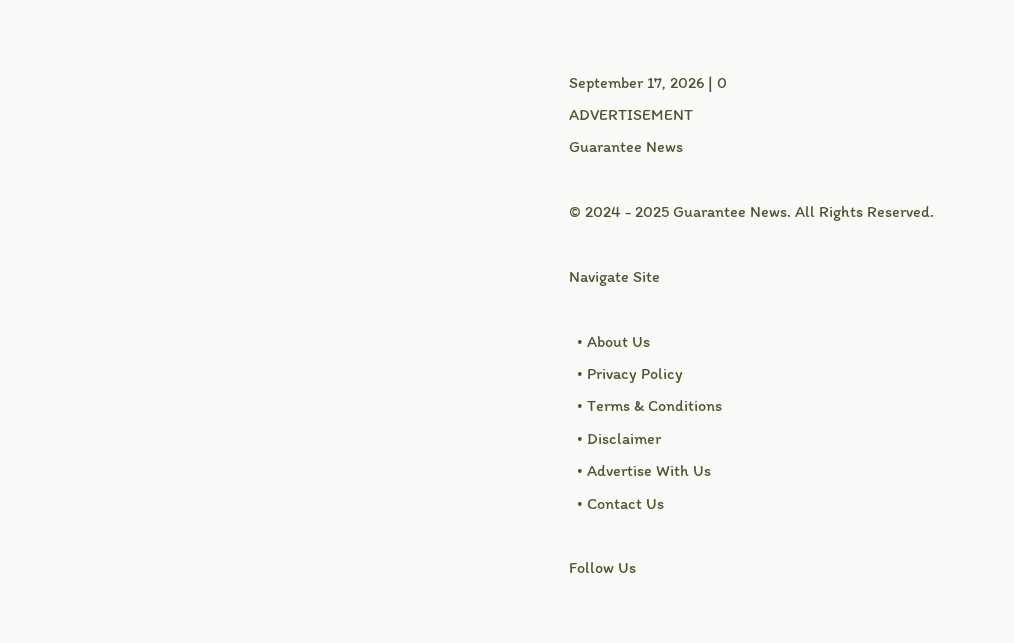September 17, 2026 | 0
ADVERTISEMENT
Guarantee News

© 2024 - 2025 Guarantee News. All Rights Reserved.

Navigate Site

  • About Us
  • Privacy Policy
  • Terms & Conditions
  • Disclaimer
  • Advertise With Us
  • Contact Us

Follow Us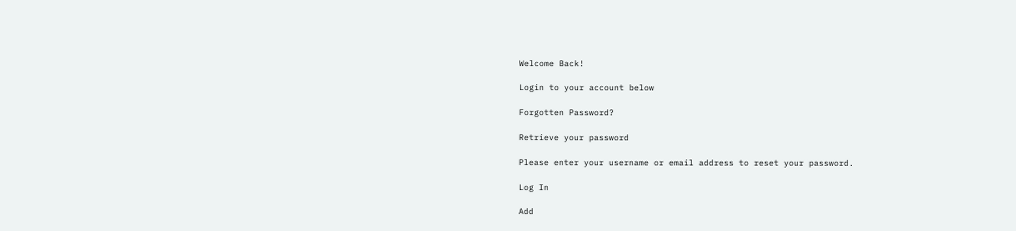Welcome Back!

Login to your account below

Forgotten Password?

Retrieve your password

Please enter your username or email address to reset your password.

Log In

Add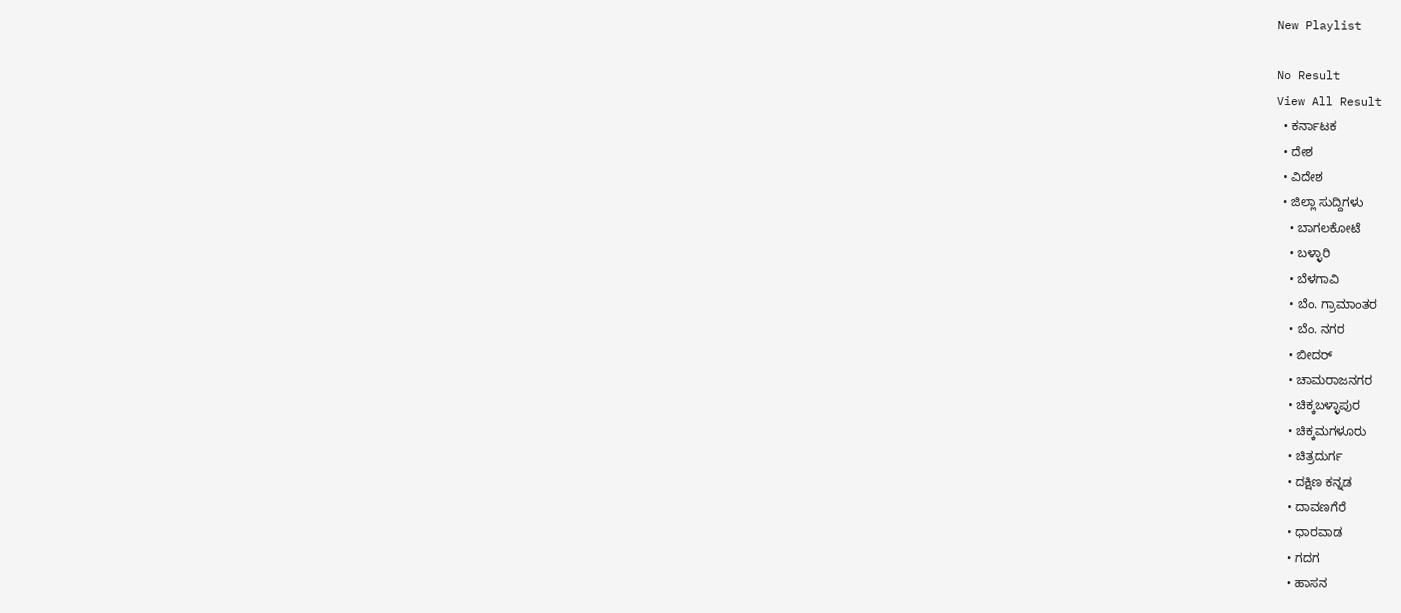New Playlist

No Result
View All Result
  • ಕರ್ನಾಟಕ
  • ದೇಶ
  • ವಿದೇಶ
  • ಜಿಲ್ಲಾ ಸುದ್ದಿಗಳು
    • ಬಾಗಲಕೋಟೆ
    • ಬಳ್ಳಾರಿ
    • ಬೆಳಗಾವಿ
    • ಬೆಂ. ಗ್ರಾಮಾಂತರ
    • ಬೆಂ. ನಗರ
    • ಬೀದರ್
    • ಚಾಮರಾಜನಗರ
    • ಚಿಕ್ಕಬಳ್ಳಾಪುರ
    • ಚಿಕ್ಕಮಗಳೂರು
    • ಚಿತ್ರದುರ್ಗ
    • ದಕ್ಷಿಣ ಕನ್ನಡ
    • ದಾವಣಗೆರೆ
    • ಧಾರವಾಡ
    • ಗದಗ
    • ಹಾಸನ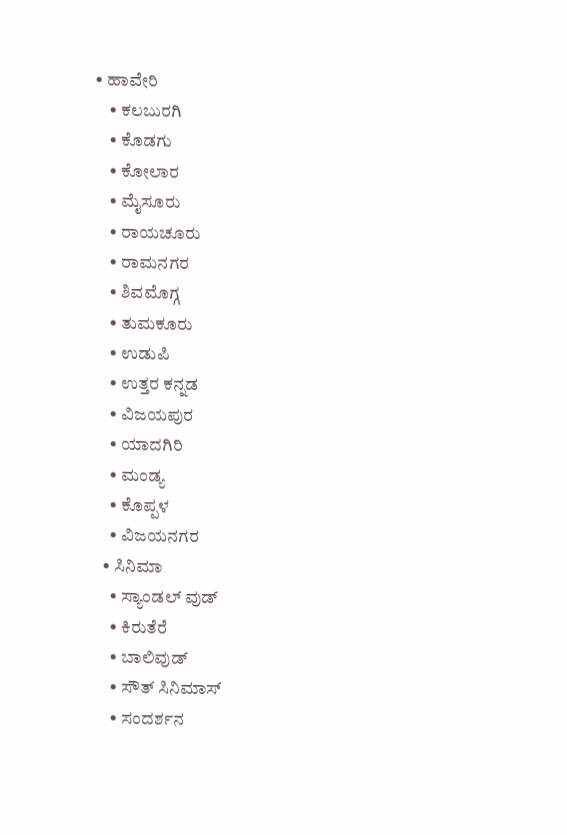• ಹಾವೇರಿ
    • ಕಲಬುರಗಿ
    • ಕೊಡಗು
    • ಕೋಲಾರ
    • ಮೈಸೂರು
    • ರಾಯಚೂರು
    • ರಾಮನಗರ
    • ಶಿವಮೊಗ್ಗ
    • ತುಮಕೂರು
    • ಉಡುಪಿ
    • ಉತ್ತರ ಕನ್ನಡ
    • ವಿಜಯಪುರ
    • ಯಾದಗಿರಿ
    • ಮಂಡ್ಯ
    • ಕೊಪ್ಪಳ
    • ವಿಜಯನಗರ
  • ಸಿನಿಮಾ
    • ಸ್ಯಾಂಡಲ್ ವುಡ್
    • ಕಿರುತೆರೆ
    • ಬಾಲಿವುಡ್
    • ಸೌತ್ ಸಿನಿಮಾಸ್
    • ಸಂದರ್ಶನ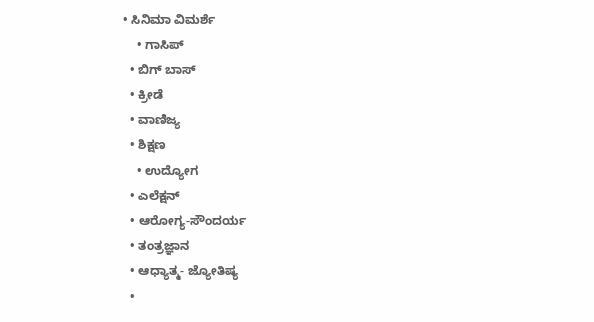• ಸಿನಿಮಾ ವಿಮರ್ಶೆ
    • ಗಾಸಿಪ್
  • ಬಿಗ್ ಬಾಸ್
  • ಕ್ರೀಡೆ
  • ವಾಣಿಜ್ಯ
  • ಶಿಕ್ಷಣ
    • ಉದ್ಯೋಗ
  • ಎಲೆಕ್ಷನ್
  • ಆರೋಗ್ಯ-ಸೌಂದರ್ಯ
  • ತಂತ್ರಜ್ಞಾನ
  • ಆಧ್ಯಾತ್ಮ- ಜ್ಯೋತಿಷ್ಯ
  •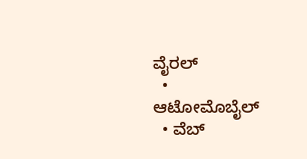ವೈರಲ್
  • ಆಟೋಮೊಬೈಲ್
  • ವೆಬ್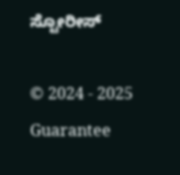ಸ್ಟೋರೀಸ್

© 2024 - 2025 Guarantee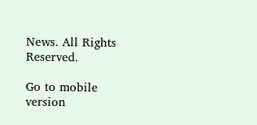News. All Rights Reserved.

Go to mobile version